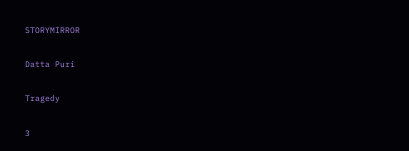STORYMIRROR

Datta Puri

Tragedy

3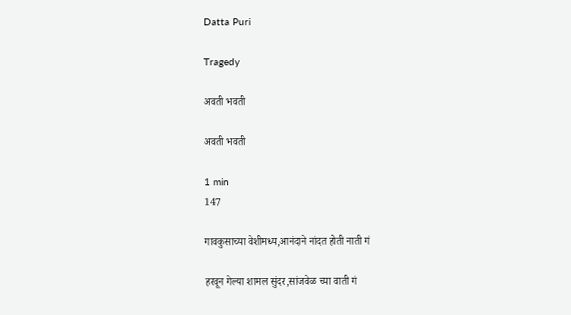Datta Puri

Tragedy

अवती भवती

अवती भवती

1 min
147

गावकुसाच्या वेशीमध्य,आनंदाने नांदत होती नाती गं

हरवून गेल्या शामल सुंदर,सांजवेळ च्या वाती गं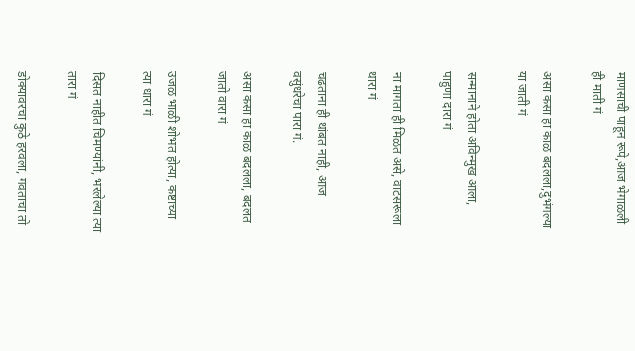माणसाची पाहून रूपे,आज भेगाळली ही माती गं

असा कसा हा काळ बदलला,दुभंगल्या या जाती गं

सन्मानाने होता अविन्मुख आला, पाहुणा दारा गं

ना मागता ही मिळत असे, वाटसरूला थारा गं

चढताना ही थांबत नाही, आज वसुंधरेचा पारा गं.

असा कसा हा काळ बदलला, बदलत जातो वारा गं

उजळ भाळी शोभत होत्या, कष्टाच्या त्या धारा गं

दिसत नाहीत चिमण्यांनी, भरलेल्या त्या तारा गं

डोक्यावरचा कुठे हरवला, गवताचा तो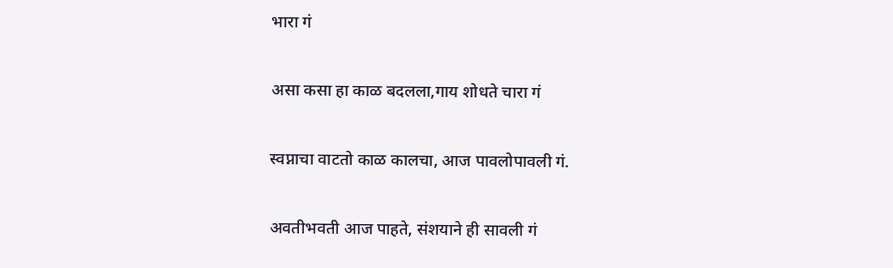भारा गं

असा कसा हा काळ बदलला,गाय शोधते चारा गं

स्वप्नाचा वाटतो काळ कालचा, आज पावलोपावली गं.

अवतीभवती आज पाहते, संशयाने ही सावली गं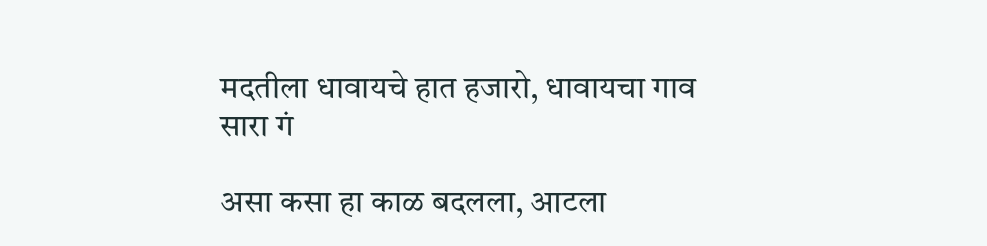मदतीला धावायचे हात हजारो, धावायचा गाव सारा गं

असा कसा हा काळ बदलला, आटला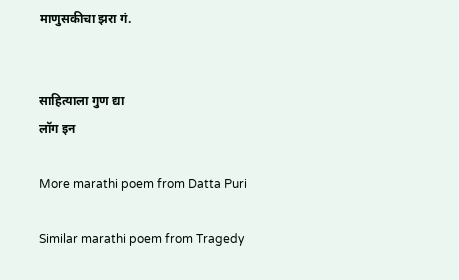माणुसकीचा झरा गं.


साहित्याला गुण द्या
लॉग इन

More marathi poem from Datta Puri

Similar marathi poem from Tragedy